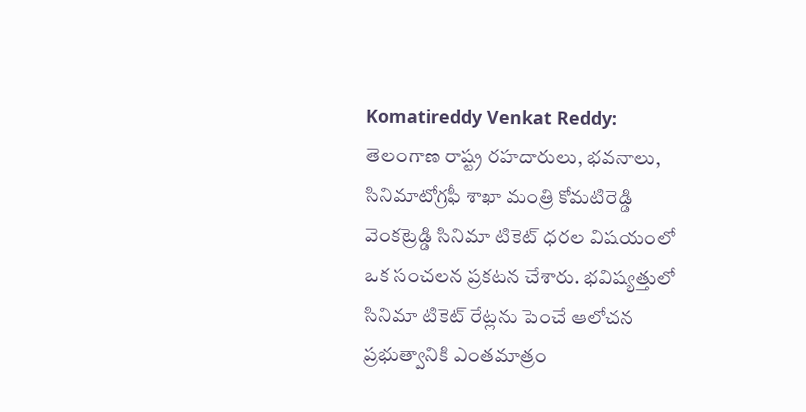Komatireddy Venkat Reddy: తెలంగాణ రాష్ట్ర రహదారులు, భవనాలు, సినిమాటోగ్రఫీ శాఖా మంత్రి కోమటిరెడ్డి వెంకట్రెడ్డి సినిమా టికెట్ ధరల విషయంలో ఒక సంచలన ప్రకటన చేశారు. భవిష్యత్తులో సినిమా టికెట్ రేట్లను పెంచే ఆలోచన ప్రభుత్వానికి ఎంతమాత్రం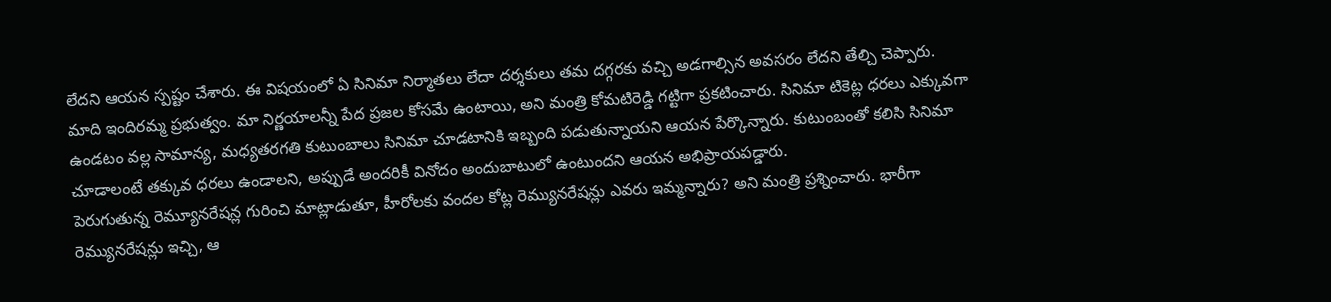లేదని ఆయన స్పష్టం చేశారు. ఈ విషయంలో ఏ సినిమా నిర్మాతలు లేదా దర్శకులు తమ దగ్గరకు వచ్చి అడగాల్సిన అవసరం లేదని తేల్చి చెప్పారు.
మాది ఇందిరమ్మ ప్రభుత్వం. మా నిర్ణయాలన్నీ పేద ప్రజల కోసమే ఉంటాయి, అని మంత్రి కోమటిరెడ్డి గట్టిగా ప్రకటించారు. సినిమా టికెట్ల ధరలు ఎక్కువగా ఉండటం వల్ల సామాన్య, మధ్యతరగతి కుటుంబాలు సినిమా చూడటానికి ఇబ్బంది పడుతున్నాయని ఆయన పేర్కొన్నారు. కుటుంబంతో కలిసి సినిమా చూడాలంటే తక్కువ ధరలు ఉండాలని, అప్పుడే అందరికీ వినోదం అందుబాటులో ఉంటుందని ఆయన అభిప్రాయపడ్డారు.
పెరుగుతున్న రెమ్యూనరేషన్ల గురించి మాట్లాడుతూ, హీరోలకు వందల కోట్ల రెమ్యునరేషన్లు ఎవరు ఇమ్మన్నారు? అని మంత్రి ప్రశ్నించారు. భారీగా రెమ్యునరేషన్లు ఇచ్చి, ఆ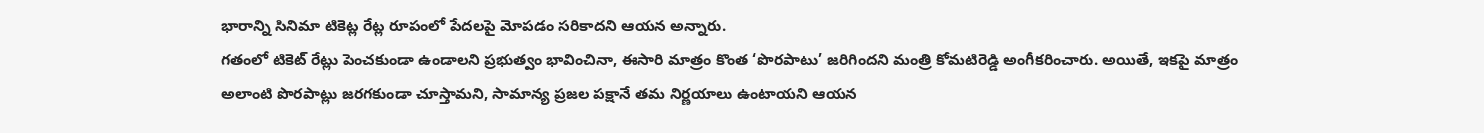భారాన్ని సినిమా టికెట్ల రేట్ల రూపంలో పేదలపై మోపడం సరికాదని ఆయన అన్నారు.
గతంలో టికెట్ రేట్లు పెంచకుండా ఉండాలని ప్రభుత్వం భావించినా, ఈసారి మాత్రం కొంత ‘పొరపాటు’ జరిగిందని మంత్రి కోమటిరెడ్డి అంగీకరించారు. అయితే, ఇకపై మాత్రం అలాంటి పొరపాట్లు జరగకుండా చూస్తామని, సామాన్య ప్రజల పక్షానే తమ నిర్ణయాలు ఉంటాయని ఆయన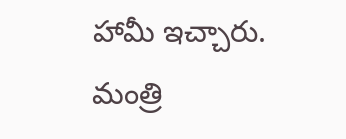హామీ ఇచ్చారు. మంత్రి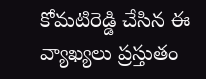కోమటిరెడ్డి చేసిన ఈ వ్యాఖ్యలు ప్రస్తుతం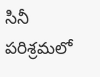సినీ పరిశ్రమలో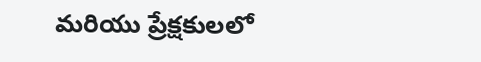మరియు ప్రేక్షకులలో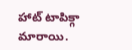హాట్ టాపిక్గా మారాయి.